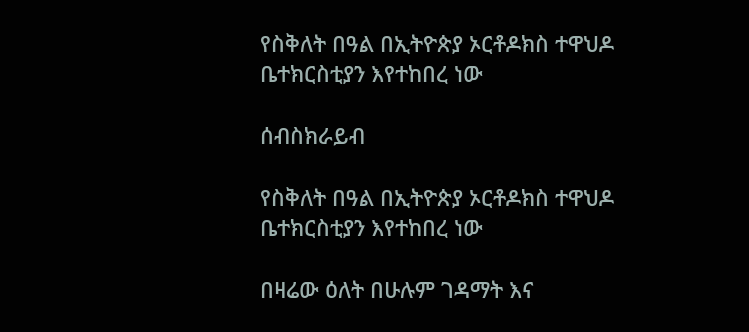የስቅለት በዓል በኢትዮጵያ ኦርቶዶክስ ተዋህዶ ቤተክርስቲያን እየተከበረ ነው

ሰብስክራይብ

የስቅለት በዓል በኢትዮጵያ ኦርቶዶክስ ተዋህዶ ቤተክርስቲያን እየተከበረ ነው

በዛሬው ዕለት በሁሉም ገዳማት እና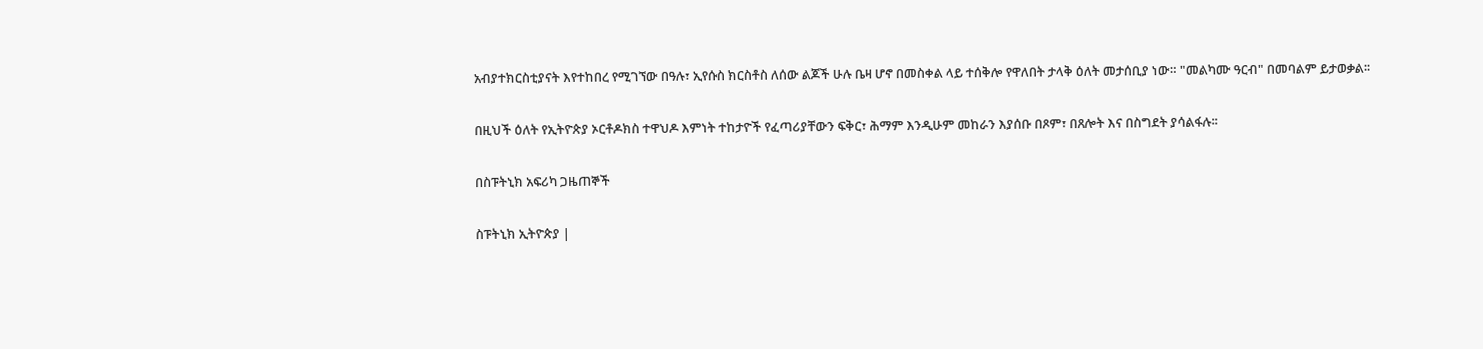አብያተክርስቲያናት እየተከበረ የሚገኘው በዓሉ፣ ኢየሱስ ክርስቶስ ለሰው ልጆች ሁሉ ቤዛ ሆኖ በመስቀል ላይ ተሰቅሎ የዋለበት ታላቅ ዕለት መታሰቢያ ነው። "መልካሙ ዓርብ" በመባልም ይታወቃል፡፡

በዚህች ዕለት የኢትዮጵያ ኦርቶዶክስ ተዋህዶ እምነት ተከታዮች የፈጣሪያቸውን ፍቅር፣ ሕማም እንዲሁም መከራን እያሰቡ በጾም፣ በጸሎት እና በስግደት ያሳልፋሉ፡፡

በስፑትኒክ አፍሪካ ጋዜጠኞች

ስፑትኒክ ኢትዮጵያ |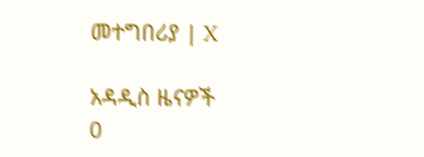መተግበሪያ | X

አዳዲስ ዜናዎች
0